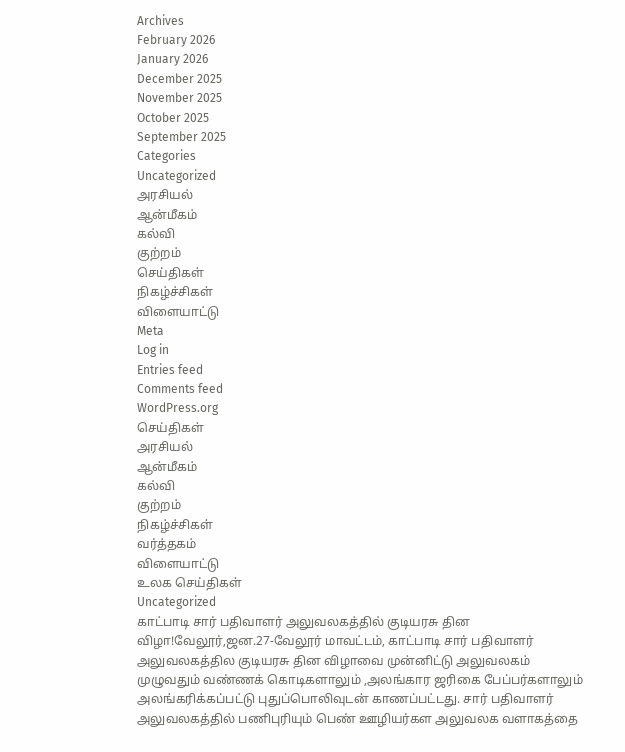Archives
February 2026
January 2026
December 2025
November 2025
October 2025
September 2025
Categories
Uncategorized
அரசியல்
ஆன்மீகம்
கல்வி
குற்றம்
செய்திகள்
நிகழ்ச்சிகள்
விளையாட்டு
Meta
Log in
Entries feed
Comments feed
WordPress.org
செய்திகள்
அரசியல்
ஆன்மீகம்
கல்வி
குற்றம்
நிகழ்ச்சிகள்
வர்த்தகம்
விளையாட்டு
உலக செய்திகள்
Uncategorized
காட்பாடி சார் பதிவாளர் அலுவலகத்தில் குடியரசு தின விழா!வேலூர்,ஜன.27-வேலூர் மாவட்டம், காட்பாடி சார் பதிவாளர் அலுவலகத்தில குடியரசு தின விழாவை முன்னிட்டு அலுவலகம் முழுவதும் வண்ணக் கொடிகளாலும் ,அலங்கார ஜரிகை பேப்பர்களாலும் அலங்கரிக்கப்பட்டு புதுப்பொலிவுடன் காணப்பட்டது. சார் பதிவாளர் அலுவலகத்தில் பணிபுரியும் பெண் ஊழியர்கள அலுவலக வளாகத்தை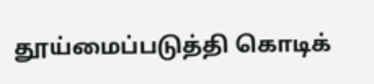தூய்மைப்படுத்தி கொடிக்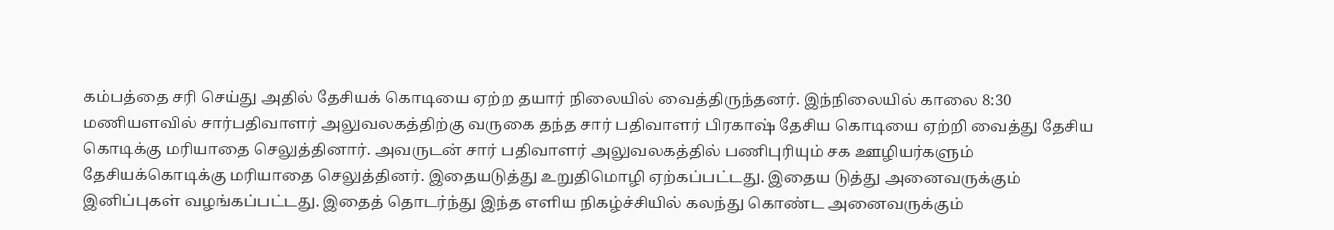கம்பத்தை சரி செய்து அதில் தேசியக் கொடியை ஏற்ற தயார் நிலையில் வைத்திருந்தனர். இந்நிலையில் காலை 8:30 மணியளவில் சார்பதிவாளர் அலுவலகத்திற்கு வருகை தந்த சார் பதிவாளர் பிரகாஷ் தேசிய கொடியை ஏற்றி வைத்து தேசிய கொடிக்கு மரியாதை செலுத்தினார். அவருடன் சார் பதிவாளர் அலுவலகத்தில் பணிபுரியும் சக ஊழியர்களும் தேசியக்கொடிக்கு மரியாதை செலுத்தினர். இதையடுத்து உறுதிமொழி ஏற்கப்பட்டது. இதைய டுத்து அனைவருக்கும் இனிப்புகள் வழங்கப்பட்டது. இதைத் தொடர்ந்து இந்த எளிய நிகழ்ச்சியில் கலந்து கொண்ட அனைவருக்கும்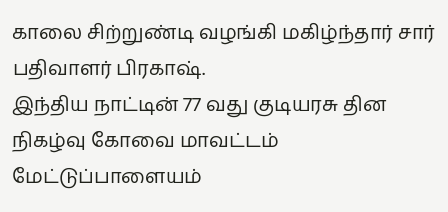காலை சிற்றுண்டி வழங்கி மகிழ்ந்தார் சார் பதிவாளர் பிரகாஷ்.
இந்திய நாட்டின் 77 வது குடியரசு தின நிகழ்வு கோவை மாவட்டம் மேட்டுப்பாளையம்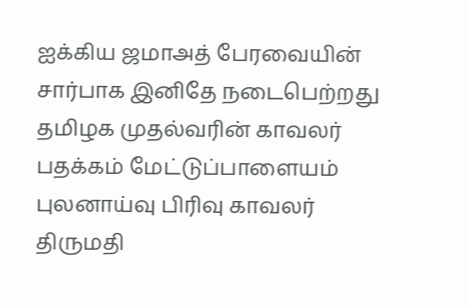ஐக்கிய ஜமாஅத் பேரவையின் சார்பாக இனிதே நடைபெற்றது
தமிழக முதல்வரின் காவலர் பதக்கம் மேட்டுப்பாளையம் புலனாய்வு பிரிவு காவலர் திருமதி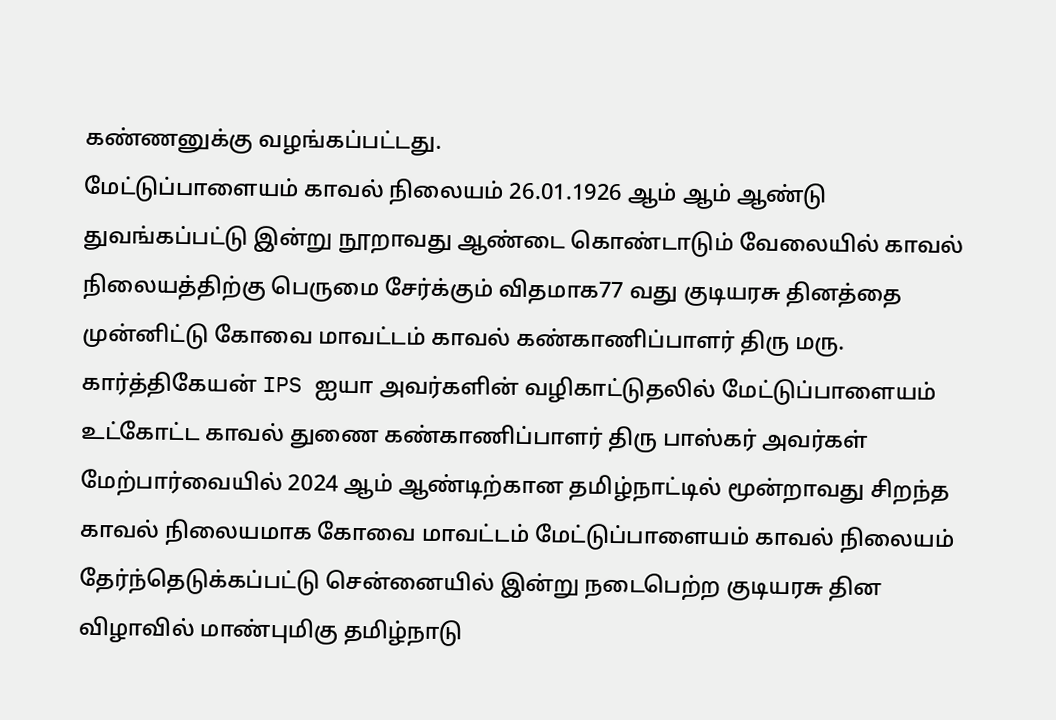கண்ணனுக்கு வழங்கப்பட்டது.
மேட்டுப்பாளையம் காவல் நிலையம் 26.01.1926 ஆம் ஆம் ஆண்டு துவங்கப்பட்டு இன்று நூறாவது ஆண்டை கொண்டாடும் வேலையில் காவல் நிலையத்திற்கு பெருமை சேர்க்கும் விதமாக77 வது குடியரசு தினத்தை முன்னிட்டு கோவை மாவட்டம் காவல் கண்காணிப்பாளர் திரு மரு. கார்த்திகேயன் IPS ஐயா அவர்களின் வழிகாட்டுதலில் மேட்டுப்பாளையம் உட்கோட்ட காவல் துணை கண்காணிப்பாளர் திரு பாஸ்கர் அவர்கள் மேற்பார்வையில் 2024 ஆம் ஆண்டிற்கான தமிழ்நாட்டில் மூன்றாவது சிறந்த காவல் நிலையமாக கோவை மாவட்டம் மேட்டுப்பாளையம் காவல் நிலையம் தேர்ந்தெடுக்கப்பட்டு சென்னையில் இன்று நடைபெற்ற குடியரசு தின விழாவில் மாண்புமிகு தமிழ்நாடு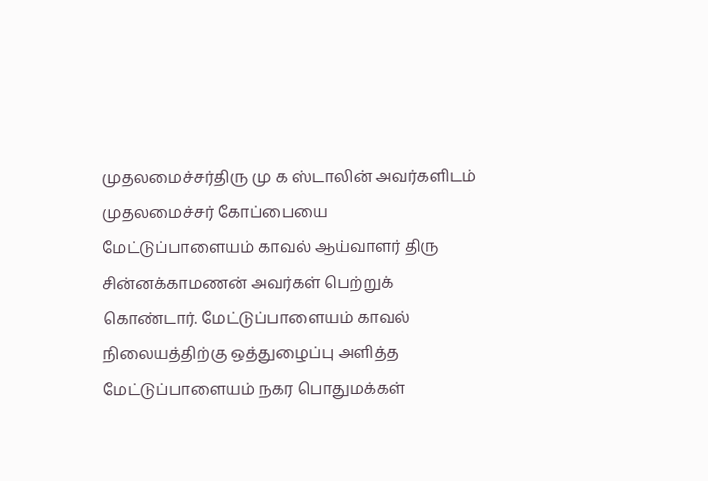முதலமைச்சர்திரு மு க ஸ்டாலின் அவர்களிடம் முதலமைச்சர் கோப்பையை மேட்டுப்பாளையம் காவல் ஆய்வாளர் திரு சின்னக்காமணன் அவர்கள் பெற்றுக் கொண்டார். மேட்டுப்பாளையம் காவல் நிலையத்திற்கு ஒத்துழைப்பு அளித்த மேட்டுப்பாளையம் நகர பொதுமக்கள்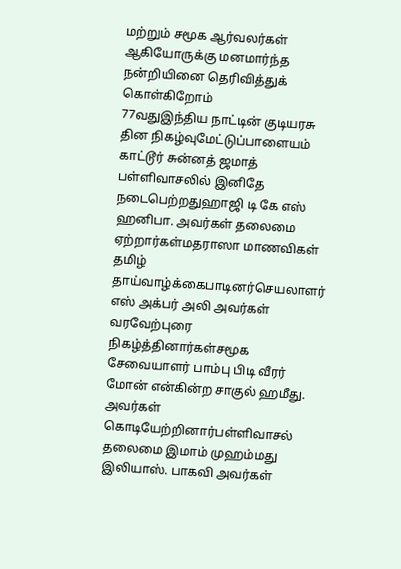மற்றும் சமூக ஆர்வலர்கள் ஆகியோருக்கு மனமார்ந்த நன்றியினை தெரிவித்துக் கொள்கிறோம்
77வதுஇந்திய நாட்டின் குடியரசு தின நிகழ்வுமேட்டுப்பாளையம் காட்டூர் சுன்னத் ஜமாத் பள்ளிவாசலில் இனிதே நடைபெற்றதுஹாஜி டி கே எஸ் ஹனிபா. அவர்கள் தலைமை ஏற்றார்கள்மதராஸா மாணவிகள் தமிழ் தாய்வாழ்க்கைபாடினர்செயலாளர் எஸ் அக்பர் அலி அவர்கள் வரவேற்புரை நிகழ்த்தினார்கள்சமூக சேவையாளர் பாம்பு பிடி வீரர் மோன் என்கின்ற சாகுல் ஹமீது. அவர்கள் கொடியேற்றினார்பள்ளிவாசல் தலைமை இமாம் முஹம்மது இலியாஸ். பாகவி அவர்கள்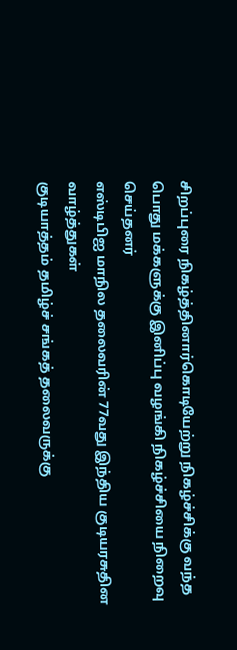சிறப்புரை நிகழ்த்தினார்கொடியேற்று நிகழ்ச்சிக்கு வந்த பொது மக்களுக்கு இனிப்பு வழங்கி நிகழ்ச்சியை நிறைவு செய்தனர்
எஸ்டிபிஐ மாநில தலைவரின் 77வது இந்திய குடியரசுதின வாழ்த்துகள்
குடியாத்தம் தமிழ்ச் சங்கத் தலைவருக்கு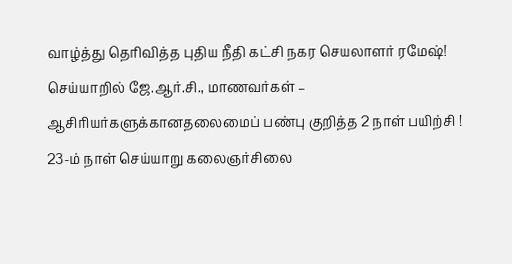வாழ்த்து தெரிவித்த புதிய நீதி கட்சி நகர செயலாளர் ரமேஷ்!
செய்யாறில் ஜே.ஆர்.சி., மாணவர்கள் – ஆசிரியர்களுக்கானதலைமைப் பண்பு குறித்த 2 நாள் பயிற்சி !
23-ம் நாள் செய்யாறு கலைஞர்சிலை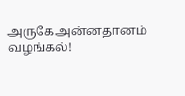அருகேஅன்னதானம் வழங்கல்!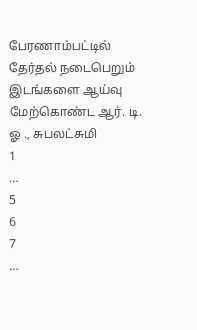பேரணாம்பட்டில் தேர்தல் நடைபெறும் இடங்களை ஆய்வு மேற்கொண்ட ஆர். டி. ஓ ., சுபலட்சுமி
1
…
5
6
7
…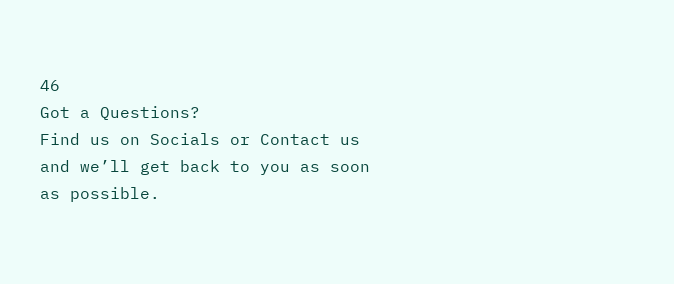46
Got a Questions?
Find us on Socials or Contact us and we’ll get back to you as soon as possible.